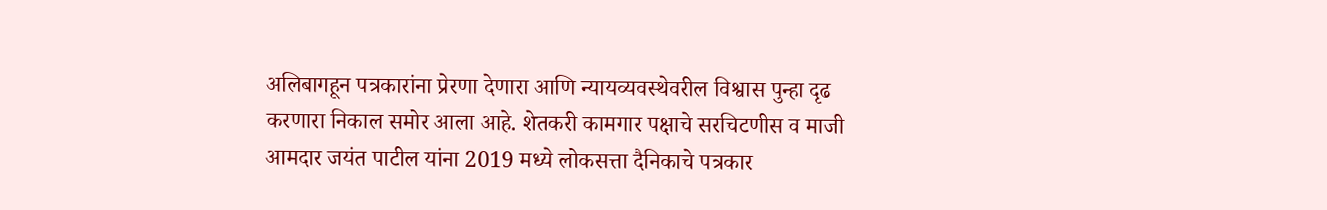अलिबागहून पत्रकारांना प्रेरणा देणारा आणि न्यायव्यवस्थेवरील विश्वास पुन्हा दृढ करणारा निकाल समोर आला आहे. शेतकरी कामगार पक्षाचे सरचिटणीस व माजी आमदार जयंत पाटील यांना 2019 मध्ये लोकसत्ता दैनिकाचे पत्रकार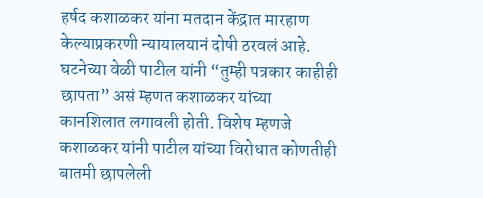हर्षद कशाळकर यांना मतदान केंद्रात मारहाण केल्याप्रकरणी न्यायालयानं दोषी ठरवलं आहे.
घटनेच्या वेळी पाटील यांनी “तुम्ही पत्रकार काहीही छापता” असं म्हणत कशाळकर यांच्या कानशिलात लगावली होती. विशेष म्हणजे कशाळकर यांनी पाटील यांच्या विरोधात कोणतीही बातमी छापलेली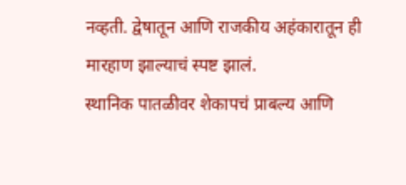नव्हती. द्वेषातून आणि राजकीय अहंकारातून ही मारहाण झाल्याचं स्पष्ट झालं.
स्थानिक पातळीवर शेकापचं प्राबल्य आणि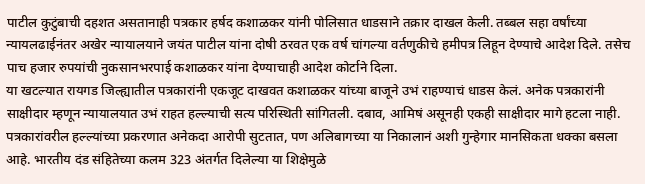पाटील कुटुंबाची दहशत असतानाही पत्रकार हर्षद कशाळकर यांनी पोलिसात धाडसाने तक्रार दाखल केली. तब्बल सहा वर्षांच्या न्यायलढाईनंतर अखेर न्यायालयाने जयंत पाटील यांना दोषी ठरवत एक वर्ष चांगल्या वर्तणुकीचे हमीपत्र लिहून देण्याचे आदेश दिले. तसेच पाच हजार रुपयांची नुकसानभरपाई कशाळकर यांना देण्याचाही आदेश कोर्टाने दिला.
या खटल्यात रायगड जिल्ह्यातील पत्रकारांनी एकजूट दाखवत कशाळकर यांच्या बाजूने उभं राहण्याचं धाडस केलं. अनेक पत्रकारांनी साक्षीदार म्हणून न्यायालयात उभं राहत हल्ल्याची सत्य परिस्थिती सांगितली. दबाव, आमिषं असूनही एकही साक्षीदार मागे हटला नाही.
पत्रकारांवरील हल्ल्यांच्या प्रकरणात अनेकदा आरोपी सुटतात, पण अलिबागच्या या निकालानं अशी गुन्हेगार मानसिकता धक्का बसला आहे. भारतीय दंड संहितेच्या कलम 323 अंतर्गत दिलेल्या या शिक्षेमुळे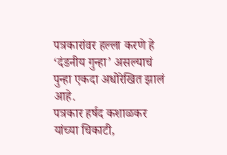पत्रकारांवर हल्ला करणे हे ‘दंडनीय गुन्हा’ असल्याचं पुन्हा एकदा अधोरेखित झालं आहे.
पत्रकार हर्षद कशाळकर यांच्या चिकाटी,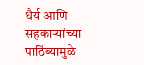धैर्य आणि सहकाऱ्यांच्या पाठिंब्यामुळे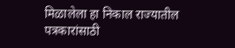मिळालेला हा निकाल राज्यातील पत्रकारांसाठी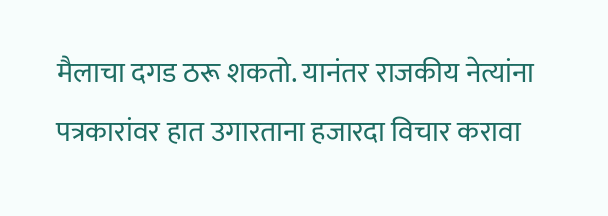मैलाचा दगड ठरू शकतो. यानंतर राजकीय नेत्यांना पत्रकारांवर हात उगारताना हजारदा विचार करावा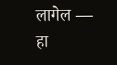लागेल — हा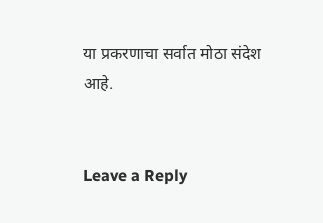या प्रकरणाचा सर्वात मोठा संदेश आहे.


Leave a Reply